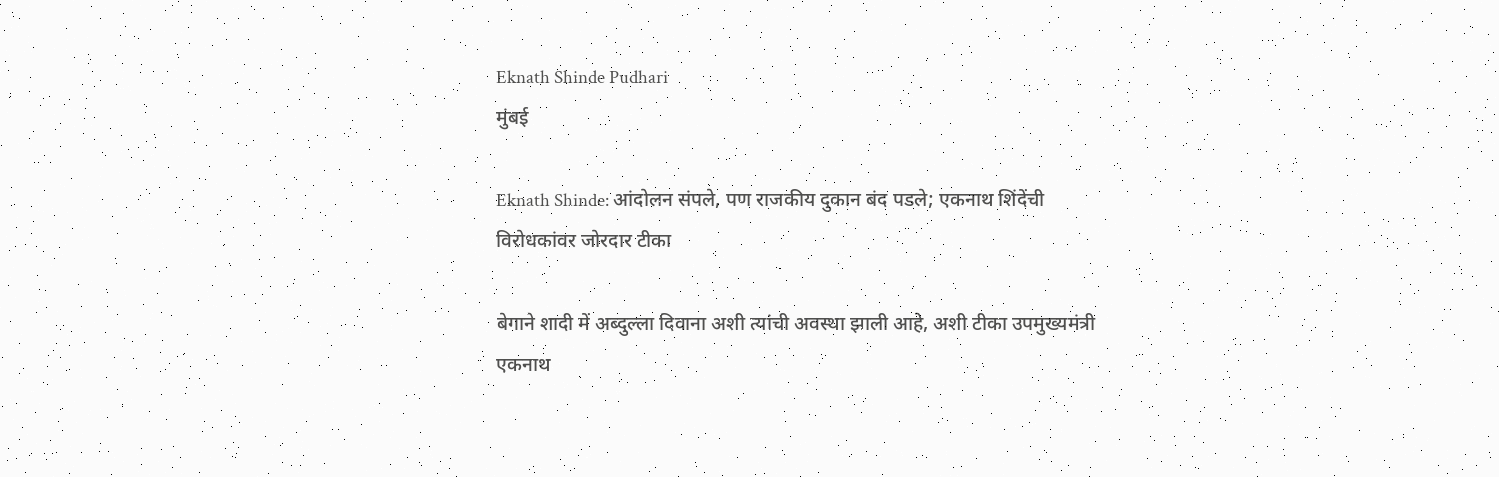Eknath Shinde Pudhari
मुंबई

Eknath Shinde: आंदोलन संपले, पण राजकीय दुकान बंद पडले; एकनाथ शिंदेंची विरोधकांवर जोरदार टीका

बेगाने शादी में अब्दुल्ला दिवाना अशी त्यांची अवस्था झाली आहे, अशी टीका उपमुख्यमंत्री एकनाथ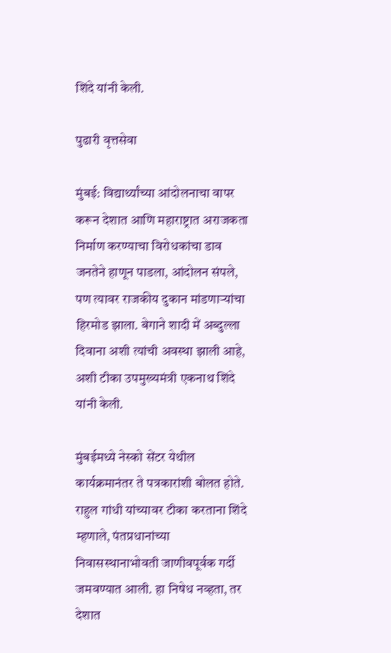शिंदे यांनी केली.

पुढारी वृत्तसेवा

मुंबई: विद्यार्थ्यांच्या आंदोलनाचा वापर करून देशात आणि महाराष्ट्रात अराजकता निर्माण करण्याचा विरोधकांचा डाव जनतेने हाणून पाडला, आंदोलन संपले, पण त्यावर राजकीय दुकान मांडणाऱ्यांचा हिरमोड झाला. बेगाने शादी में अब्दुल्ला दिवाना अशी त्यांची अवस्था झाली आहे, अशी टीका उपमुख्यमंत्री एकनाथ शिंदे यांनी केली.

मुंबईमध्ये नेस्को सेंटर येथील कार्यक्रमानंतर ते पत्रकारांशी बोलत होते. राहुल गांधी यांच्यावर टीका करताना शिंदे म्हणाले, पंतप्रधानांच्या निवासस्थानाभोवती जाणीवपूर्वक गर्दी जमवण्यात आली. हा निषेध नव्हता, तर देशात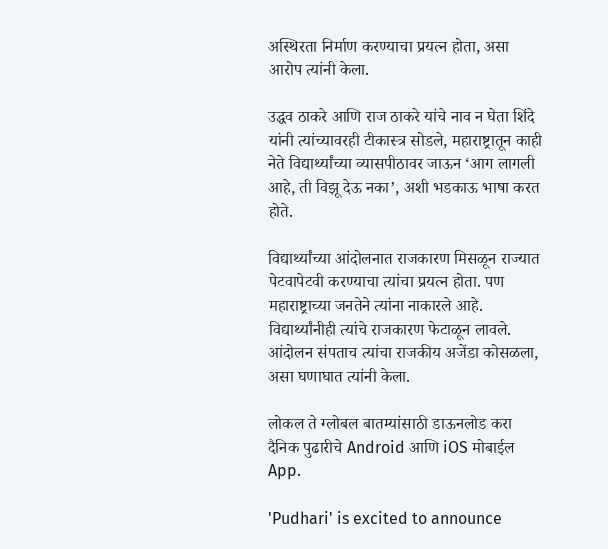अस्थिरता निर्माण करण्याचा प्रयत्न होता, असा आरोप त्यांनी केला.

उद्धव ठाकरे आणि राज ठाकरे यांचे नाव न घेता शिंदे यांनी त्यांच्यावरही टीकास्त्र सोडले, महाराष्ट्रातून काही नेते विद्यार्थ्यांच्या व्यासपीठावर जाऊन ‘आग लागली आहे, ती विझू देऊ नका’, अशी भडकाऊ भाषा करत होते.

विद्यार्थ्यांच्या आंदोलनात राजकारण मिसळून राज्यात पेटवापेटवी करण्याचा त्यांचा प्रयत्न होता. पण महाराष्ट्राच्या जनतेने त्यांना नाकारले आहे. विद्यार्थ्यांनीही त्यांचे राजकारण फेटाळून लावले. आंदोलन संपताच त्यांचा राजकीय अजेंडा कोसळला, असा घणाघात त्यांनी केला.

लोकल ते ग्लोबल बातम्यांसाठी डाऊनलोड करा दैनिक पुढारीचे Android आणि iOS मोबाईल App.

'Pudhari' is excited to announce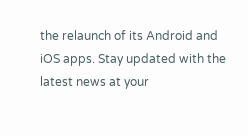the relaunch of its Android and iOS apps. Stay updated with the latest news at your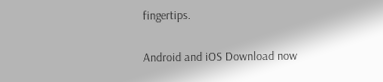fingertips.

Android and iOS Download now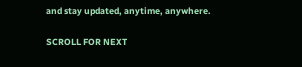and stay updated, anytime, anywhere.

SCROLL FOR NEXT